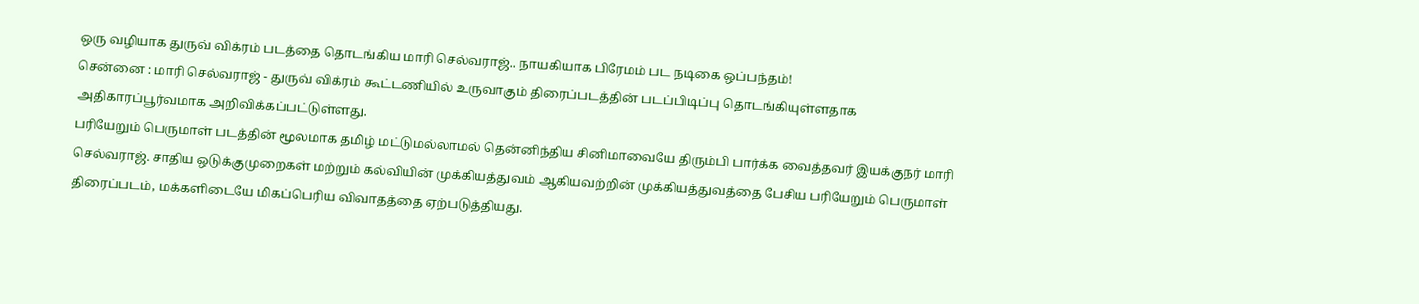ஒரு வழியாக துருவ் விக்ரம் படத்தை தொடங்கிய மாரி செல்வராஜ்.. நாயகியாக பிரேமம் பட நடிகை ஒப்பந்தம்!
சென்னை : மாரி செல்வராஜ் - துருவ் விக்ரம் கூட்டணியில் உருவாகும் திரைப்படத்தின் படப்பிடிப்பு தொடங்கியுள்ளதாக அதிகாரப்பூர்வமாக அறிவிக்கப்பட்டுள்ளது.
பரியேறும் பெருமாள் படத்தின் மூலமாக தமிழ் மட்டுமல்லாமல் தென்னிந்திய சினிமாவையே திரும்பி பார்க்க வைத்தவர் இயக்குநர் மாரி செல்வராஜ். சாதிய ஒடுக்குமுறைகள் மற்றும் கல்வியின் முக்கியத்துவம் ஆகியவற்றின் முக்கியத்துவத்தை பேசிய பரியேறும் பெருமாள் திரைப்படம், மக்களிடையே மிகப்பெரிய விவாதத்தை ஏற்படுத்தியது.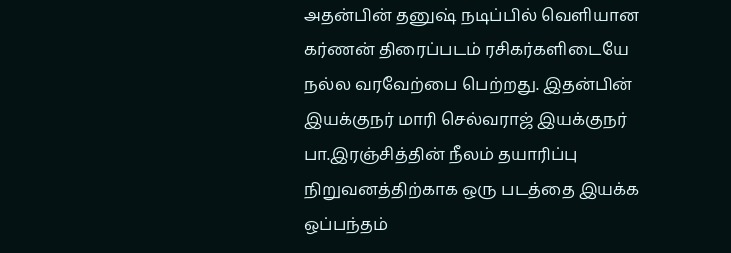அதன்பின் தனுஷ் நடிப்பில் வெளியான கர்ணன் திரைப்படம் ரசிகர்களிடையே நல்ல வரவேற்பை பெற்றது. இதன்பின் இயக்குநர் மாரி செல்வராஜ் இயக்குநர் பா.இரஞ்சித்தின் நீலம் தயாரிப்பு நிறுவனத்திற்காக ஒரு படத்தை இயக்க ஒப்பந்தம்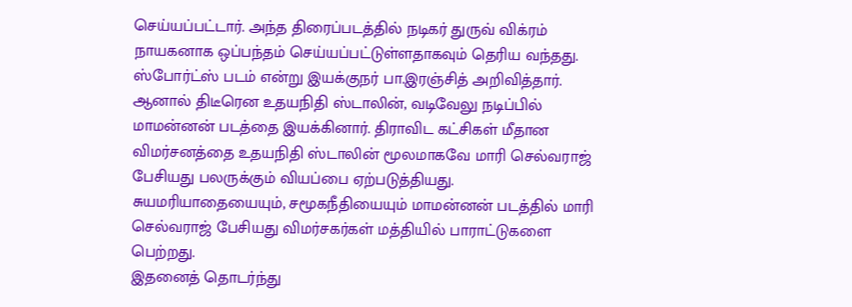செய்யப்பட்டார். அந்த திரைப்படத்தில் நடிகர் துருவ் விக்ரம் நாயகனாக ஒப்பந்தம் செய்யப்பட்டுள்ளதாகவும் தெரிய வந்தது. ஸ்போர்ட்ஸ் படம் என்று இயக்குநர் பா.இரஞ்சித் அறிவித்தார்.
ஆனால் திடீரென உதயநிதி ஸ்டாலின், வடிவேலு நடிப்பில் மாமன்னன் படத்தை இயக்கினார். திராவிட கட்சிகள் மீதான விமர்சனத்தை உதயநிதி ஸ்டாலின் மூலமாகவே மாரி செல்வராஜ் பேசியது பலருக்கும் வியப்பை ஏற்படுத்தியது. சுயமரியாதையையும், சமூகநீதியையும் மாமன்னன் படத்தில் மாரி செல்வராஜ் பேசியது விமர்சகர்கள் மத்தியில் பாராட்டுகளை பெற்றது.
இதனைத் தொடர்ந்து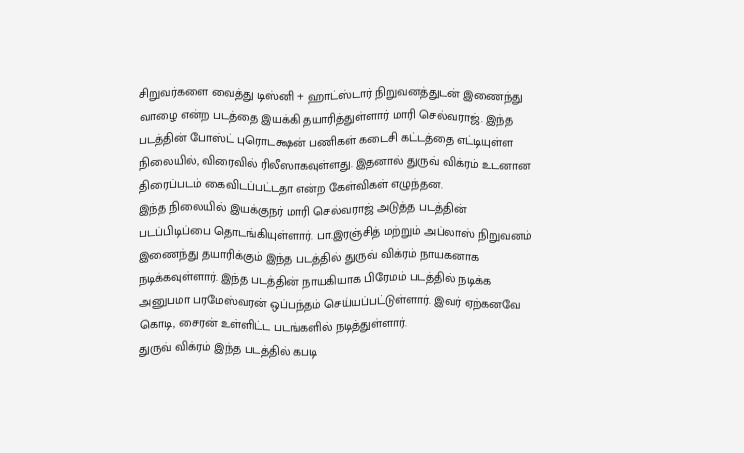சிறுவர்களை வைத்து டிஸ்னி + ஹாட்ஸ்டார் நிறுவனத்துடன் இணைந்து வாழை என்ற படத்தை இயக்கி தயாரித்துள்ளார் மாரி செல்வராஜ். இந்த படத்தின் போஸ்ட் புரொடக்ஷன் பணிகள் கடைசி கட்டத்தை எட்டியுள்ள நிலையில், விரைவில் ரிலீஸாகவுள்ளது. இதனால் துருவ் விக்ரம் உடனான திரைப்படம் கைவிடப்பட்டதா என்ற கேள்விகள் எழுந்தன.
இந்த நிலையில் இயக்குநர் மாரி செல்வராஜ் அடுத்த படத்தின் படப்பிடிப்பை தொடங்கியுள்ளார். பா.இரஞ்சித் மற்றும் அப்லாஸ் நிறுவனம் இணைந்து தயாரிக்கும் இந்த படத்தில் துருவ் விக்ரம் நாயகனாக நடிக்கவுள்ளார். இந்த படத்தின் நாயகியாக பிரேமம் படத்தில் நடிக்க அனுபமா பரமேஸ்வரன் ஒப்பந்தம் செய்யப்பட்டுள்ளார். இவர் ஏற்கனவே கொடி, சைரன் உள்ளிட்ட படங்களில் நடித்துள்ளார்.
துருவ் விக்ரம் இந்த படத்தில் கபடி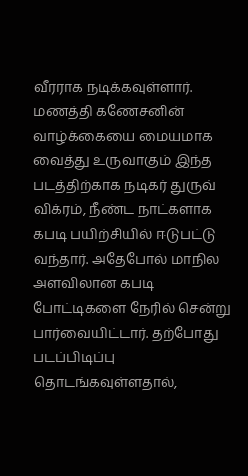வீரராக நடிக்கவுள்ளார். மணத்தி கணேசனின் வாழ்க்கையை மையமாக வைத்து உருவாகும் இந்த படத்திற்காக நடிகர் துருவ் விக்ரம், நீண்ட நாட்களாக கபடி பயிற்சியில் ஈடுபட்டு வந்தார். அதேபோல் மாநில அளவிலான கபடி போட்டிகளை நேரில் சென்று பார்வையிட்டார். தற்போது படப்பிடிப்பு தொடங்கவுள்ளதால்,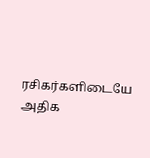ரசிகர்களிடையே அதிக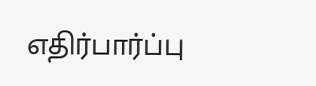எதிர்பார்ப்பு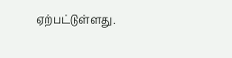ஏற்பட்டுள்ளது.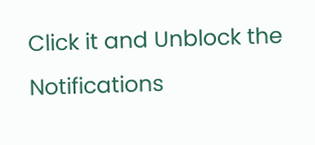Click it and Unblock the Notifications